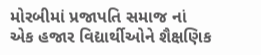મોરબીમાં પ્રજાપતિ સમાજ નાં એક હજાર વિદ્યાર્થીઓને શૈક્ષણિક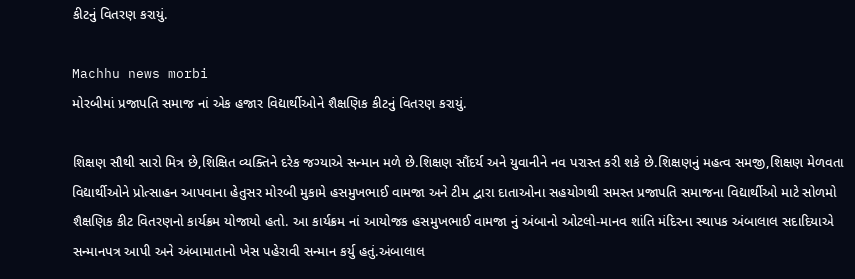કીટનું વિતરણ કરાયું.

Machhu news morbi
મોરબીમાં પ્રજાપતિ સમાજ નાં એક હજાર વિદ્યાર્થીઓને શૈક્ષણિક કીટનું વિતરણ કરાયું.

શિક્ષણ સૌથી સારો મિત્ર છે,શિક્ષિત વ્યક્તિને દરેક જગ્યાએ સન્માન મળે છે.શિક્ષણ સૌંદર્ય અને યુવાનીને નવ પરાસ્ત કરી શકે છે.શિક્ષણનું મહત્વ સમજી,શિક્ષણ મેળવતા વિદ્યાર્થીઓને પ્રોત્સાહન આપવાના હેતુસર મોરબી મુકામે હસમુખભાઈ વામજા અને ટીમ દ્વારા દાતાઓના સહયોગથી સમસ્ત પ્રજાપતિ સમાજના વિદ્યાર્થીઓ માટે સોળમો શૈક્ષણિક કીટ વિતરણનો કાર્યક્રમ યોજાયો હતો. આ કાર્યક્રમ નાં આયોજક હસમુખભાઈ વામજા નું અંબાનો ઓટલો-માનવ શાંતિ મંદિરના સ્થાપક અંબાલાલ સદાદિયાએ સન્માનપત્ર આપી અને અંબામાતાનો ખેસ પહેરાવી સન્માન કર્યુ હતું.અંબાલાલ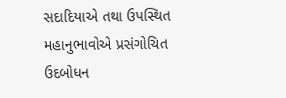સદાદિયાએ તથા ઉપસ્થિત મહાનુભાવોએ પ્રસંગોચિત ઉદબોધન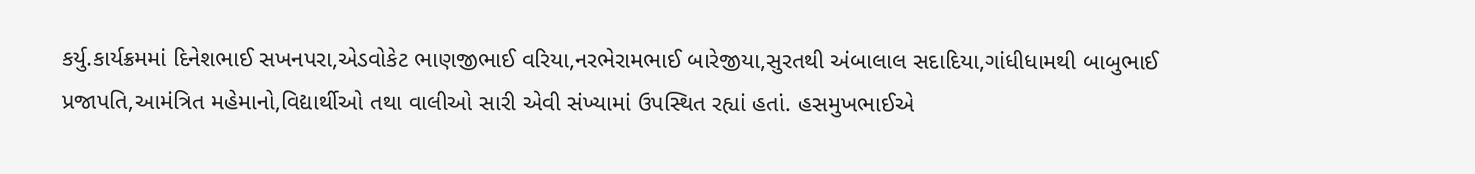કર્યુ.કાર્યક્રમમાં દિનેશભાઈ સખનપરા,એડવોકેટ ભાણજીભાઈ વરિયા,નરભેરામભાઈ બારેજીયા,સુરતથી અંબાલાલ સદાદિયા,ગાંધીધામથી બાબુભાઈ પ્રજાપતિ,આમંત્રિત મહેમાનો,વિદ્યાર્થીઓ તથા વાલીઓ સારી એવી સંખ્યામાં ઉપસ્થિત રહ્યાં હતાં. હસમુખભાઈએ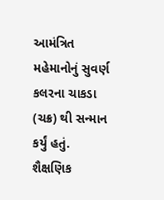આમંત્રિત મહેમાનોનું સુવર્ણ કલરના ચાકડા (ચક્ર) થી સન્માન કર્યું હતું. શૈક્ષણિક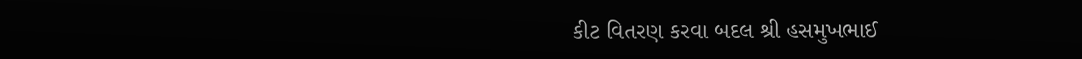કીટ વિતરણ કરવા બદલ શ્રી હસમુખભાઈ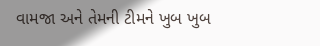વામજા અને તેમની ટીમને ખુબ ખુબ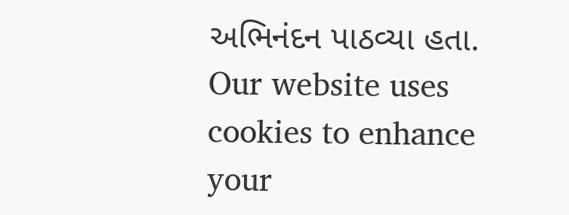અભિનંદન પાઠવ્યા હતા.
Our website uses cookies to enhance your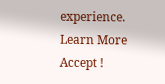experience. Learn More
Accept !